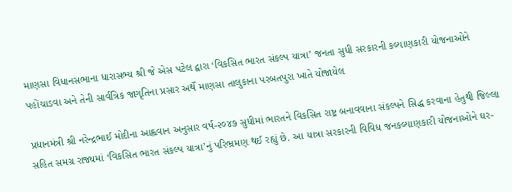માણસા વિધાનસભાના ધારાસભ્ય શ્રી જે એસ પટેલ દ્વારા ‘વિકસિત ભારત સંકલ્પ યાત્રા’ જનતા સુધી સરકારની કલ્યાણકારી યોજનાઓને પહોંચાડવા અને તેની સાર્વત્રિક જાગૃતિના પ્રસાર અર્થે માણસા તાલુકાના પરબતપુરા ખાતે યોજાયેલ

પ્રધાનમંત્રી શ્રી નરેન્દ્રભાઈ મોદીના આહ્વવાન અનુસાર વર્ષ-૨૦૪૭ સુધીમાં ભારતને વિકસિત રાષ્ટ્ર બનાવવાના સંકલ્પને સિદ્ધ કરવાના હેતુથી જિલ્લા સહિત સમગ્ર રાજ્યમાં ‘વિકસિત ભારત સંકલ્પ યાત્રા’નું પરિભ્રમણ થઈ રહ્યું છે. આ યાત્રા સરકારની વિવિધ જનકલ્યાણકારી યોજનાઓને ઘર-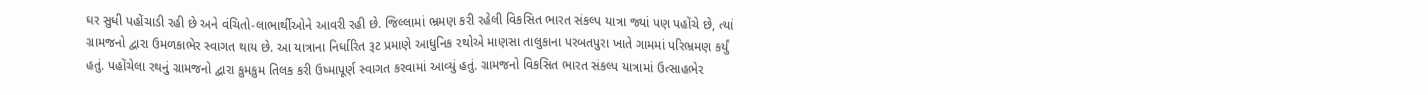ઘર સુધી પહોંચાડી રહી છે અને વંચિતો-લાભાર્થીઓને આવરી રહી છે. જિલ્લામાં ભ્રમણ કરી રહેલી વિકસિત ભારત સંકલ્પ યાત્રા જ્યાં પણ પહોંચે છે, ત્યાં ગ્રામજનો દ્વારા ઉમળકાભેર સ્વાગત થાય છે. આ યાત્રાના નિર્ધારિત રૂટ પ્રમાણે આધુનિક રથોએ માણસા તાલુકાના પરબતપુરા ખાતે ગામમાં પરિભ્રમણ કર્યું હતું. પહોંચેલા રથનું ગ્રામજનો દ્વારા કુમકુમ તિલક કરી ઉષ્માપૂર્ણ સ્વાગત કરવામાં આવ્યું હતું. ગ્રામજનો વિકસિત ભારત સંકલ્પ યાત્રામાં ઉત્સાહભેર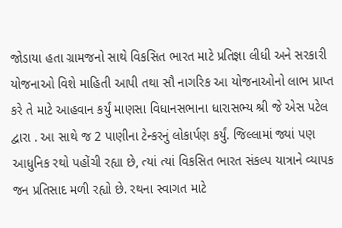જોડાયા હતા ગ્રામજનો સાથે વિકસિત ભારત માટે પ્રતિજ્ઞા લીધી અને સરકારી યોજનાઓ વિશે માહિતી આપી તથા સૌ નાગરિક આ યોજનાઓનો લાભ પ્રાપ્ત કરે તે માટે આહવાન કર્યું માણસા વિધાનસભાના ધારાસભ્ય શ્રી જે એસ પટેલ દ્વારા . આ સાથે જ 2 પાણીના ટેન્કરનું લોકાર્પણ કર્યું. જિલ્લામાં જ્યાં પણ આધુનિક રથો પહોંચી રહ્યા છે, ત્યાં ત્યાં વિકસિત ભારત સંકલ્પ યાત્રાને વ્યાપક જન પ્રતિસાદ મળી રહ્યો છે. રથના સ્વાગત માટે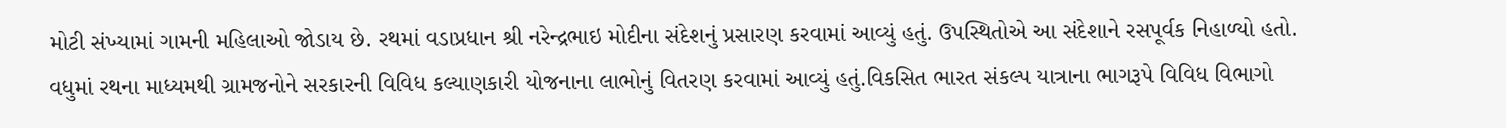મોટી સંખ્યામાં ગામની મહિલાઓ જોડાય છે. રથમાં વડાપ્રધાન શ્રી નરેન્દ્રભાઇ મોદીના સંદેશનું પ્રસારણ કરવામાં આવ્યું હતું. ઉપસ્થિતોએ આ સંદેશાને રસપૂર્વક નિહાળ્યો હતો. વધુમાં રથના માધ્યમથી ગ્રામજનોને સરકારની વિવિધ કલ્યાણકારી યોજનાના લાભોનું વિતરણ કરવામાં આવ્યું હતું.વિકસિત ભારત સંકલ્પ યાત્રાના ભાગરૂપે વિવિધ વિભાગો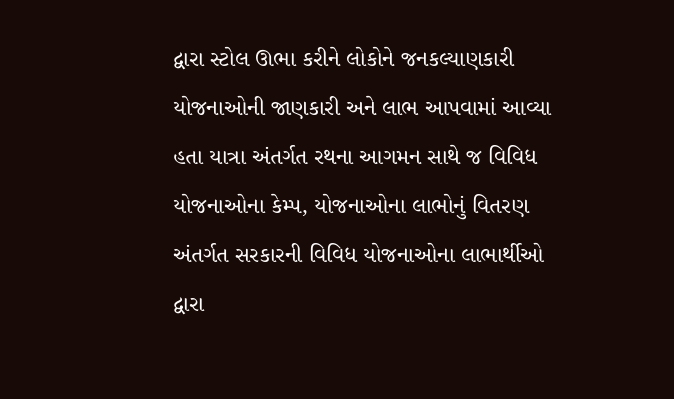દ્વારા સ્ટોલ ઊભા કરીને લોકોને જનકલ્યાણકારી યોજનાઓની જાણકારી અને લાભ આપવામાં આવ્યા હતા યાત્રા અંતર્ગત રથના આગમન સાથે જ વિવિધ યોજનાઓના કેમ્પ, યોજનાઓના લાભોનું વિતરણ અંતર્ગત સરકારની વિવિધ યોજનાઓના લાભાર્થીઓ દ્વારા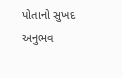પોતાનો સુખદ અનુભવ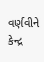વર્ણવીને કેન્દ્ર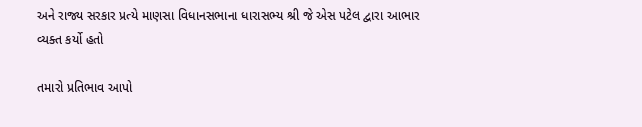અને રાજ્ય સરકાર પ્રત્યે માણસા વિધાનસભાના ધારાસભ્ય શ્રી જે એસ પટેલ દ્વારા આભાર વ્યક્ત કર્યો હતો

તમારો પ્રતિભાવ આપો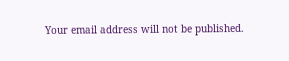Your email address will not be published.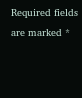Required fields are marked *